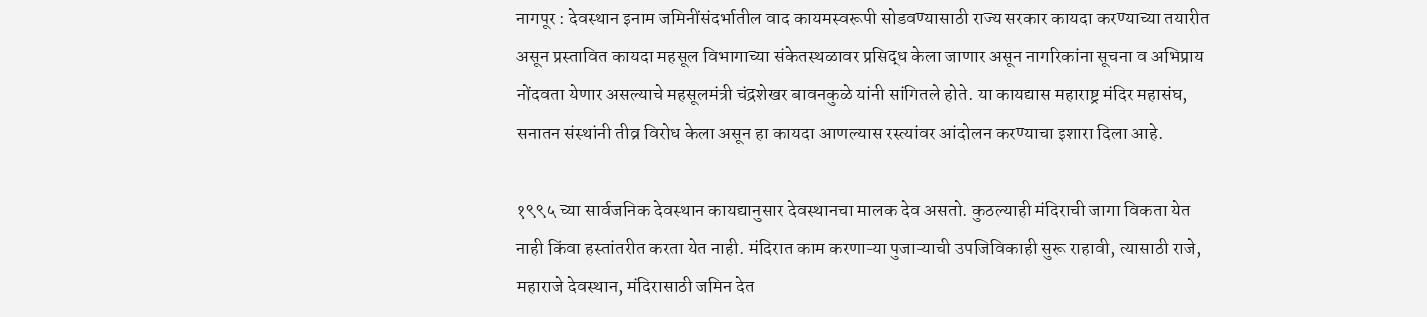नागपूर : देवस्थान इनाम जमिनींसंदर्भातील वाद कायमस्वरूपी सोडवण्यासाठी राज्य सरकार कायदा करण्याच्या तयारीत असून प्रस्तावित कायदा महसूल विभागाच्या संकेतस्थळावर प्रसिद्ध केला जाणार असून नागरिकांना सूचना व अभिप्राय नोंदवता येणार असल्याचे महसूलमंत्री चंद्रशेखर बावनकुळे यांनी सांगितले होते. या कायद्यास महाराष्ट्र मंदिर महासंघ, सनातन संस्थांनी तीव्र विरोध केला असून हा कायदा आणल्यास रस्त्यांवर आंदोलन करण्याचा इशारा दिला आहे.

१९९५ च्या सार्वजनिक देवस्थान कायद्यानुसार देवस्थानचा मालक देव असतो. कुठल्याही मंदिराची जागा विकता येत नाही किंवा हस्तांतरीत करता येत नाही. मंदिरात काम करणाऱ्या पुजाऱ्याची उपजिविकाही सुरू राहावी, त्यासाठी राजे, महाराजे देवस्थान, मंदिरासाठी जमिन देत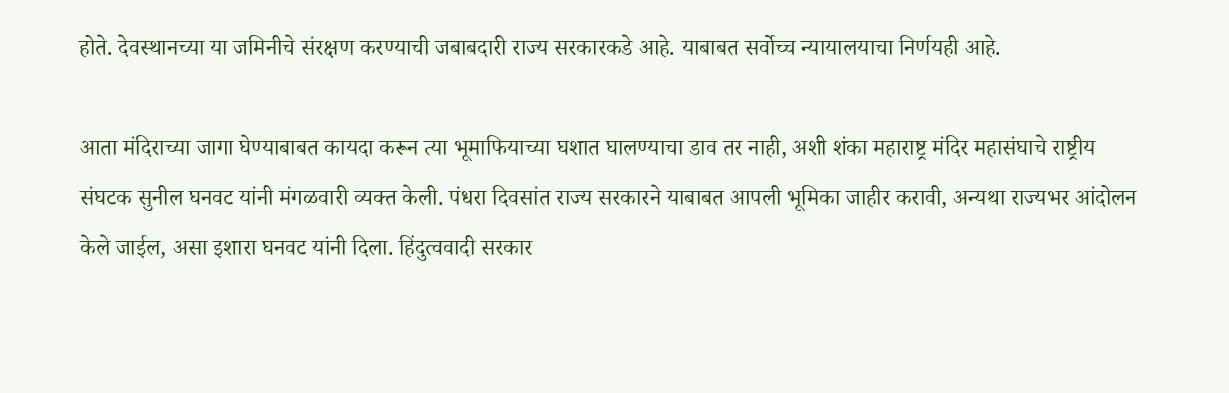होते. देवस्थानच्या या जमिनीचे संरक्षण करण्याची जबाबदारी राज्य सरकारकडे आहे. याबाबत सर्वोच्च न्यायालयाचा निर्णयही आहे.

आता मंदिराच्या जागा घेण्याबाबत कायदा करून त्या भूमाफियाच्या घशात घालण्याचा डाव तर नाही, अशी शंका महाराष्ट्र मंदिर महासंघाचे राष्ट्रीय संघटक सुनील घनवट यांनी मंगळवारी व्यक्त केली. पंधरा दिवसांत राज्य सरकारने याबाबत आपली भूमिका जाहीर करावी, अन्यथा राज्यभर आंदोलन केले जाईल, असा इशारा घनवट यांनी दिला. हिंदुत्ववादी सरकार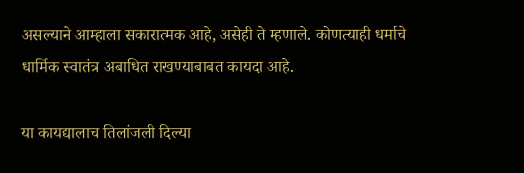असल्याने आम्हाला सकारात्मक आहे, असेही ते म्हणाले. कोणत्याही धर्माचे धार्मिक स्वातंत्र अबाधित राखण्याबाबत कायदा आहे.

या कायद्यालाच तिलांजली दिल्या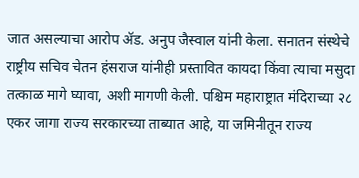जात असल्याचा आरोप ॲड. अनुप जैस्वाल यांनी केला. सनातन संस्थेचे राष्ट्रीय सचिव चेतन हंसराज यांनीही प्रस्तावित कायदा किंवा त्याचा मसुदा तत्काळ मागे घ्यावा, अशी मागणी केली. पश्चिम महाराष्ट्रात मंदिराच्या २८ एकर जागा राज्य सरकारच्या ताब्यात आहे, या जमिनीतून राज्य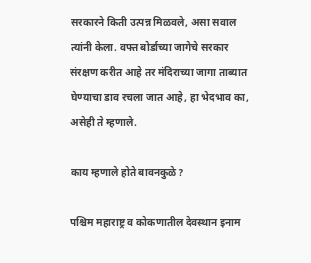सरकारने किती उत्पन्न मिळवले, असा सवाल त्यांनी केला. वफ्त बोर्डाच्या जागेचे सरकार संरक्षण करीत आहे तर मंदिराच्या जागा ताब्यात घेण्याचा डाव रचला जात आहे, हा भेदभाव का, असेही ते म्हणाले.

काय म्हणाले होते बावनकुळे?

पश्चिम महाराष्ट्र व कोकणातील देवस्थान इनाम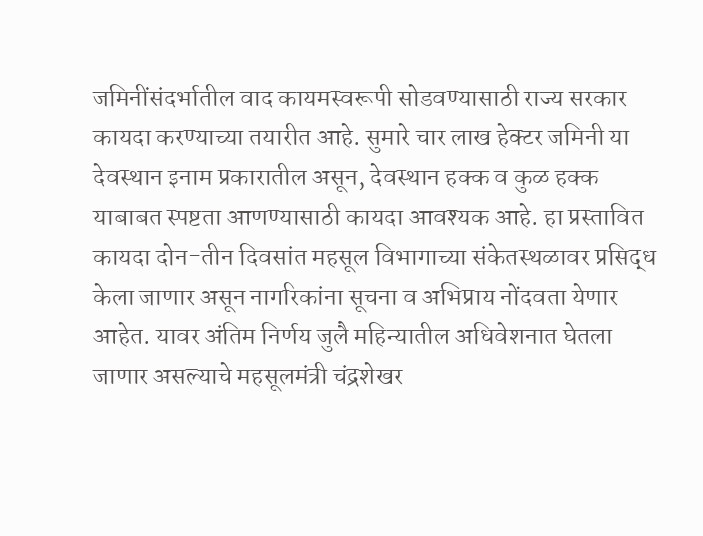जमिनींसंदर्भातील वाद कायमस्वरूपी सोडवण्यासाठी राज्य सरकार कायदा करण्याच्या तयारीत आहे. सुमारे चार लाख हेक्टर जमिनी या देवस्थान इनाम प्रकारातील असून, देवस्थान हक्क व कुळ हक्क याबाबत स्पष्टता आणण्यासाठी कायदा आवश्यक आहे. हा प्रस्तावित कायदा दोन-तीन दिवसांत महसूल विभागाच्या संकेतस्थळावर प्रसिद्ध केला जाणार असून नागरिकांना सूचना व अभिप्राय नोंदवता येणार आहेत. यावर अंतिम निर्णय जुलै महिन्यातील अधिवेशनात घेतला जाणार असल्याचे महसूलमंत्री चंद्रशेखर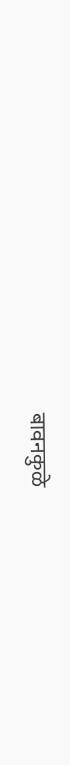बावनकुळे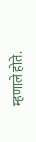म्हणाले होते.